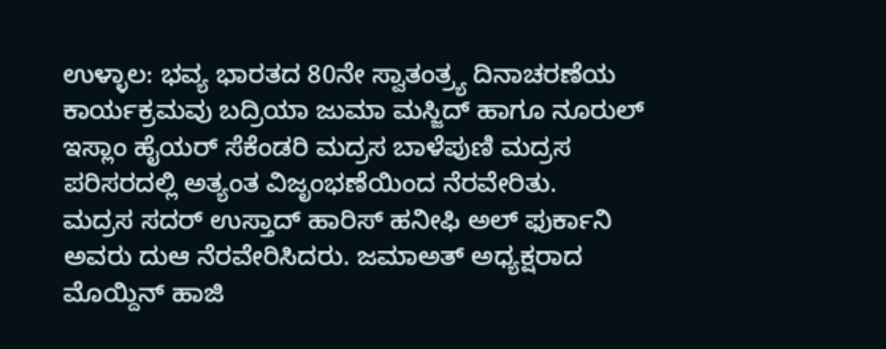ಉಳ್ಳಾಲ: ಭವ್ಯ ಭಾರತದ 80ನೇ ಸ್ವಾತಂತ್ರ್ಯ ದಿನಾಚರಣೆಯ ಕಾರ್ಯಕ್ರಮವು ಬದ್ರಿಯಾ ಜುಮಾ ಮಸ್ಜಿದ್ ಹಾಗೂ ನೂರುಲ್ ಇಸ್ಲಾಂ ಹೈಯರ್ ಸೆಕೆಂಡರಿ ಮದ್ರಸ ಬಾಳೆಪುಣಿ ಮದ್ರಸ ಪರಿಸರದಲ್ಲಿ ಅತ್ಯಂತ ವಿಜೃಂಭಣೆಯಿಂದ ನೆರವೇರಿತು.
ಮದ್ರಸ ಸದರ್ ಉಸ್ತಾದ್ ಹಾರಿಸ್ ಹನೀಫಿ ಅಲ್ ಫುರ್ಕಾನಿ ಅವರು ದುಆ ನೆರವೇರಿಸಿದರು. ಜಮಾಅತ್ ಅಧ್ಯಕ್ಷರಾದ
ಮೊಯ್ದಿನ್ ಹಾಜಿ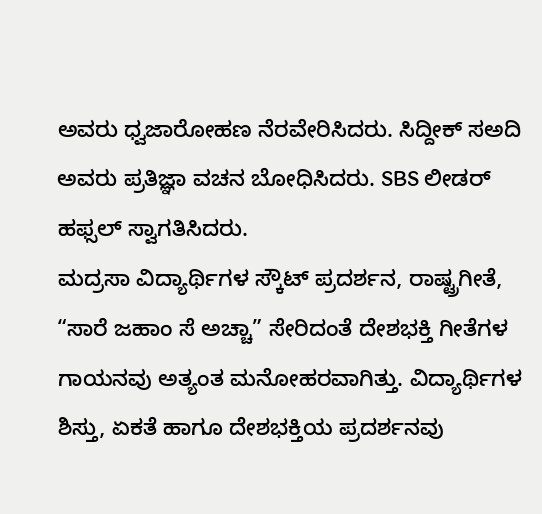ಅವರು ಧ್ವಜಾರೋಹಣ ನೆರವೇರಿಸಿದರು. ಸಿದ್ದೀಕ್ ಸಅದಿ ಅವರು ಪ್ರತಿಜ್ಞಾ ವಚನ ಬೋಧಿಸಿದರು. SBS ಲೀಡರ್ ಹಫ್ಸಲ್ ಸ್ವಾಗತಿಸಿದರು.
ಮದ್ರಸಾ ವಿದ್ಯಾರ್ಥಿಗಳ ಸ್ಕೌಟ್ ಪ್ರದರ್ಶನ, ರಾಷ್ಟ್ರಗೀತೆ, “ಸಾರೆ ಜಹಾಂ ಸೆ ಅಚ್ಚಾ” ಸೇರಿದಂತೆ ದೇಶಭಕ್ತಿ ಗೀತೆಗಳ ಗಾಯನವು ಅತ್ಯಂತ ಮನೋಹರವಾಗಿತ್ತು. ವಿದ್ಯಾರ್ಥಿಗಳ ಶಿಸ್ತು, ಏಕತೆ ಹಾಗೂ ದೇಶಭಕ್ತಿಯ ಪ್ರದರ್ಶನವು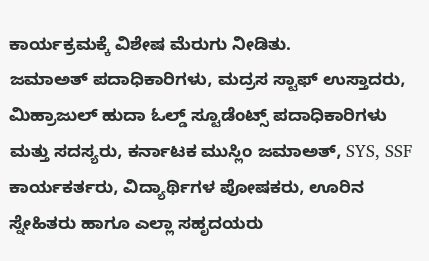ಕಾರ್ಯಕ್ರಮಕ್ಕೆ ವಿಶೇಷ ಮೆರುಗು ನೀಡಿತು.
ಜಮಾಅತ್ ಪದಾಧಿಕಾರಿಗಳು, ಮದ್ರಸ ಸ್ಟಾಫ್ ಉಸ್ತಾದರು, ಮಿಹ್ರಾಜುಲ್ ಹುದಾ ಓಲ್ಡ್ ಸ್ಟೂಡೆಂಟ್ಸ್ ಪದಾಧಿಕಾರಿಗಳು ಮತ್ತು ಸದಸ್ಯರು, ಕರ್ನಾಟಕ ಮುಸ್ಲಿಂ ಜಮಾಅತ್, SYS, SSF ಕಾರ್ಯಕರ್ತರು, ವಿದ್ಯಾರ್ಥಿಗಳ ಪೋಷಕರು, ಊರಿನ ಸ್ನೇಹಿತರು ಹಾಗೂ ಎಲ್ಲಾ ಸಹೃದಯರು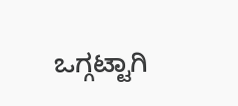ಒಗ್ಗಟ್ಟಾಗಿ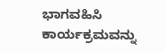ಭಾಗವಹಿಸಿ ಕಾರ್ಯಕ್ರಮವನ್ನು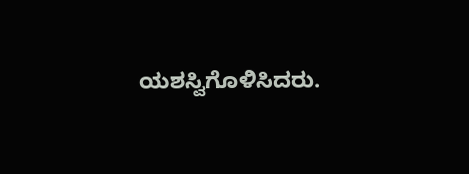ಯಶಸ್ವಿಗೊಳಿಸಿದರು.